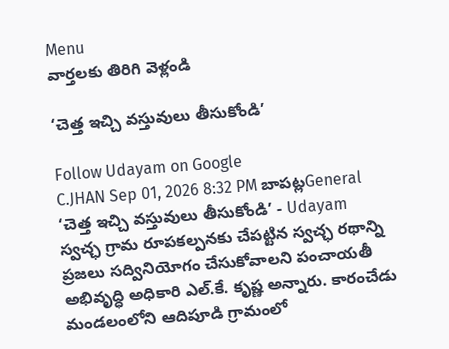Menu
వార్తలకు తిరిగి వెళ్లండి

‘చెత్త ఇచ్చి వస్తువులు తీసుకోండి’

Follow Udayam on Google
C.JHAN Sep 01, 2026 8:32 PM బాపట్లGeneral
‘చెత్త ఇచ్చి వస్తువులు తీసుకోండి’ - Udayam
స్వచ్ఛ గ్రామ రూపకల్పనకు చేపట్టిన స్వచ్ఛ రథాన్ని ప్రజలు సద్వినియోగం చేసుకోవాలని పంచాయతీ అభివృద్ధి అధికారి ఎల్.కే. కృష్ణ అన్నారు. కారంచేడు మండలంలోని ఆదిపూడి గ్రామంలో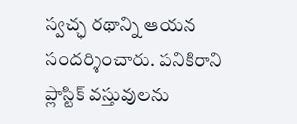స్వచ్ఛ రథాన్ని ఆయన సందర్శించారు. పనికిరాని ప్లాస్టిక్ వస్తువులను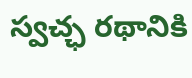స్వచ్ఛ రథానికి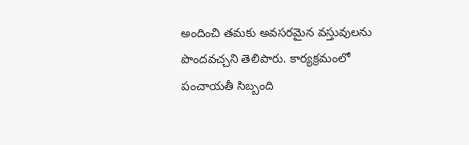అందించి తమకు అవసరమైన వస్తువులను పొందవచ్చని తెలిపారు. కార్యక్రమంలో పంచాయతీ సిబ్బంది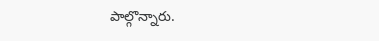పాల్గొన్నారు.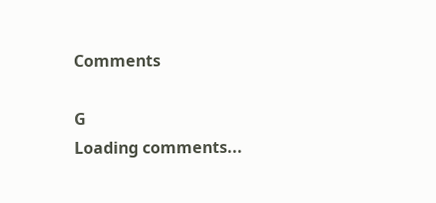Comments

G
Loading comments...